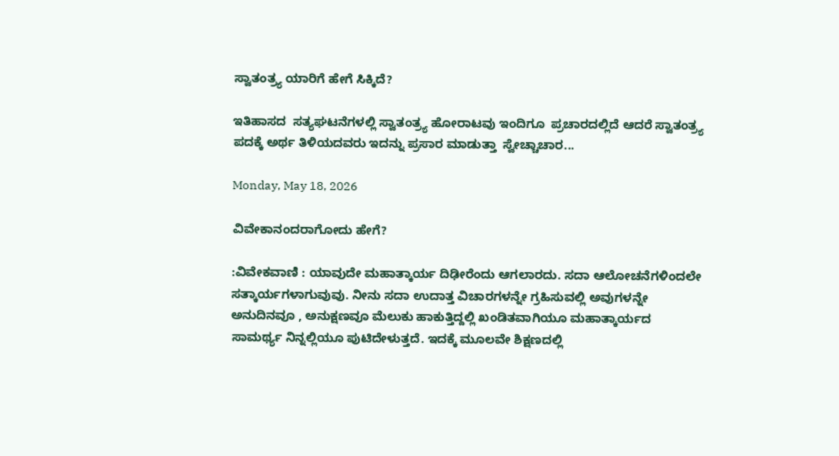ಸ್ವಾತಂತ್ರ್ಯ ಯಾರಿಗೆ ಹೇಗೆ ಸಿಕ್ಕಿದೆ?

ಇತಿಹಾಸದ  ಸತ್ಯಘಟನೆಗಳಲ್ಲಿ ಸ್ವಾತಂತ್ರ್ಯ ಹೋರಾಟವು ಇಂದಿಗೂ  ಪ್ರಚಾರದಲ್ಲಿದೆ ಆದರೆ ಸ್ವಾತಂತ್ರ್ಯ ಪದಕ್ಕೆ ಅರ್ಥ ತಿಳಿಯದವರು ಇದನ್ನು ಪ್ರಸಾರ ಮಾಡುತ್ತಾ  ಸ್ವೇಚ್ಚಾಚಾರ...

Monday, May 18, 2026

ವಿವೇಕಾನಂದರಾಗೋದು ಹೇಗೆ?

:ವಿವೇಕವಾಣಿ : ಯಾವುದೇ ಮಹಾತ್ಕಾರ್ಯ ದಿಢೀರೆಂದು ಆಗಲಾರದು. ಸದಾ ಆಲೋಚನೆಗಳಿಂದಲೇ ಸತ್ಕಾರ್ಯಗಳಾಗುವುವು. ನೀನು ಸದಾ ಉದಾತ್ತ ವಿಚಾರಗಳನ್ನೇ ಗ್ರಹಿಸುವಲ್ಲಿ ಅವುಗಳನ್ನೇ ಅನುದಿನವೂ , ಅನುಕ್ಷಣವೂ ಮೆಲುಕು ಹಾಕುತ್ತಿದ್ದಲ್ಲಿ ಖಂಡಿತವಾಗಿಯೂ ಮಹಾತ್ಕಾರ್ಯದ ಸಾಮರ್ಥ್ಯ ನಿನ್ನಲ್ಲಿಯೂ ಪುಟಿದೇಳುತ್ತದೆ. ಇದಕ್ಕೆ ಮೂಲವೇ ಶಿಕ್ಷಣದಲ್ಲಿ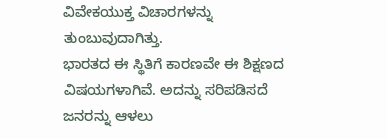ವಿವೇಕಯುಕ್ತ ವಿಚಾರಗಳನ್ನು ತುಂಬುವುದಾಗಿತ್ತು.
ಭಾರತದ ಈ ಸ್ಥಿತಿಗೆ ಕಾರಣವೇ ಈ ಶಿಕ್ಷಣದ ವಿಷಯಗಳಾಗಿವೆ. ಅದನ್ನು ಸರಿಪಡಿಸದೆ ಜನರನ್ನು ಆಳಲು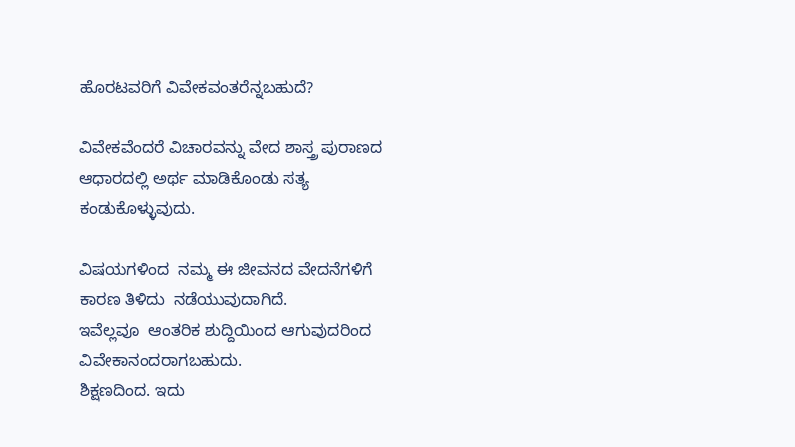ಹೊರಟವರಿಗೆ ವಿವೇಕವಂತರೆನ್ನಬಹುದೆ?

ವಿವೇಕವೆಂದರೆ‌ ವಿಚಾರವನ್ನು ವೇದ ಶಾಸ್ತ್ರ ಪುರಾಣದ ಆಧಾರದಲ್ಲಿ ಅರ್ಥ ಮಾಡಿಕೊಂಡು ಸತ್ಯ ಕಂಡುಕೊಳ್ಳುವುದು.

ವಿಷಯಗಳಿಂದ  ನಮ್ಮ ಈ ಜೀವನದ ವೇದನೆಗಳಿಗೆ‌  ಕಾರಣ ತಿಳಿದು  ನಡೆಯುವುದಾಗಿದೆ.
ಇವೆಲ್ಲವೂ  ಆಂತರಿಕ ಶುದ್ದಿಯಿಂದ ಆಗುವುದರಿಂದ ವಿವೇಕಾನಂದರಾಗಬಹುದು.
ಶಿಕ್ಷಣದಿಂದ. ಇದು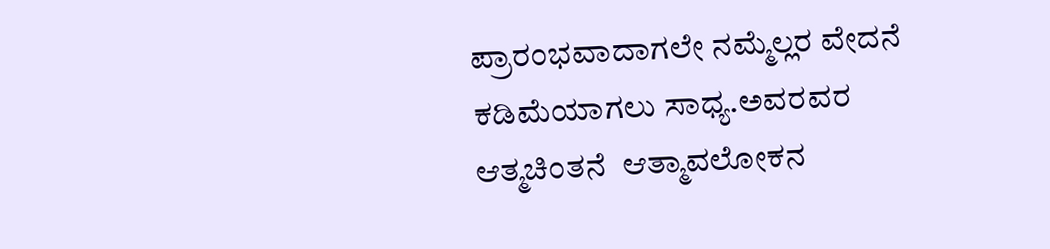ಪ್ರಾರಂಭವಾದಾಗಲೇ ನಮ್ಮೆಲ್ಲರ ವೇದನೆ  ಕಡಿಮೆಯಾಗಲು ಸಾಧ್ಯ.ಅವರವರ ಆತ್ಮಚಿಂತನೆ  ಆತ್ಮಾವಲೋಕನ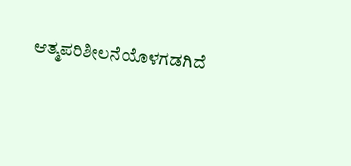ಆತ್ಮಪರಿಶೀಲನೆಯೊಳಗಡಗಿದೆ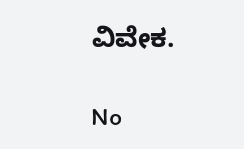ವಿವೇಕ.

No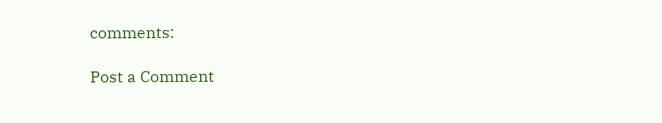comments:

Post a Comment